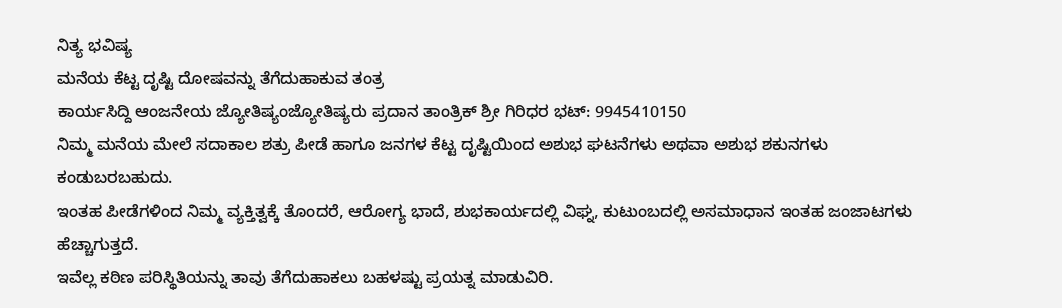ನಿತ್ಯ ಭವಿಷ್ಯ
ಮನೆಯ ಕೆಟ್ಟ ದೃಷ್ಟಿ ದೋಷವನ್ನು ತೆಗೆದುಹಾಕುವ ತಂತ್ರ
ಕಾರ್ಯಸಿದ್ದಿ ಆಂಜನೇಯ ಜ್ಯೋತಿಷ್ಯಂಜ್ಯೋತಿಷ್ಯರು ಪ್ರದಾನ ತಾಂತ್ರಿಕ್ ಶ್ರೀ ಗಿರಿಧರ ಭಟ್: 9945410150
ನಿಮ್ಮ ಮನೆಯ ಮೇಲೆ ಸದಾಕಾಲ ಶತ್ರು ಪೀಡೆ ಹಾಗೂ ಜನಗಳ ಕೆಟ್ಟ ದೃಷ್ಟಿಯಿಂದ ಅಶುಭ ಘಟನೆಗಳು ಅಥವಾ ಅಶುಭ ಶಕುನಗಳು ಕಂಡುಬರಬಹುದು.
ಇಂತಹ ಪೀಡೆಗಳಿಂದ ನಿಮ್ಮ ವ್ಯಕ್ತಿತ್ವಕ್ಕೆ ತೊಂದರೆ, ಆರೋಗ್ಯ ಭಾದೆ, ಶುಭಕಾರ್ಯದಲ್ಲಿ ವಿಘ್ನ, ಕುಟುಂಬದಲ್ಲಿ ಅಸಮಾಧಾನ ಇಂತಹ ಜಂಜಾಟಗಳು ಹೆಚ್ಚಾಗುತ್ತದೆ.
ಇವೆಲ್ಲ ಕಠಿಣ ಪರಿಸ್ಥಿತಿಯನ್ನು ತಾವು ತೆಗೆದುಹಾಕಲು ಬಹಳಷ್ಟು ಪ್ರಯತ್ನ ಮಾಡುವಿರಿ.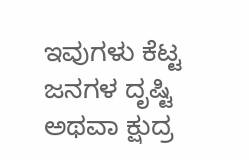ಇವುಗಳು ಕೆಟ್ಟ ಜನಗಳ ದೃಷ್ಟಿ ಅಥವಾ ಕ್ಷುದ್ರ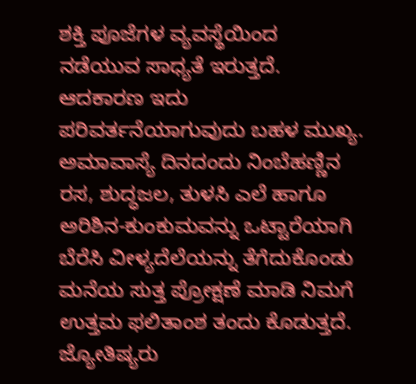ಶಕ್ತಿ ಪೂಜೆಗಳ ವ್ಯವಸ್ಥೆಯಿಂದ ನಡೆಯುವ ಸಾಧ್ಯತೆ ಇರುತ್ತದೆ. ಆದಕಾರಣ ಇದು ಪರಿವರ್ತನೆಯಾಗುವುದು ಬಹಳ ಮುಖ್ಯ.
ಅಮಾವಾಸ್ಯೆ ದಿನದಂದು ನಿಂಬೆಹಣ್ಣಿನ ರಸ, ಶುದ್ಧಜಲ, ತುಳಸಿ ಎಲೆ ಹಾಗೂ ಅರಿಶಿನ-ಕುಂಕುಮವನ್ನು ಒಟ್ಟಾರೆಯಾಗಿ ಬೆರೆಸಿ ವೀಳ್ಯದೆಲೆಯನ್ನು ತೆಗೆದುಕೊಂಡು ಮನೆಯ ಸುತ್ತ ಪ್ರೋಕ್ಷಣೆ ಮಾಡಿ ನಿಮಗೆ ಉತ್ತಮ ಫಲಿತಾಂಶ ತಂದು ಕೊಡುತ್ತದೆ.
ಜ್ಯೋತಿಷ್ಯರು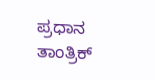ಪ್ರಧಾನ ತಾಂತ್ರಿಕ್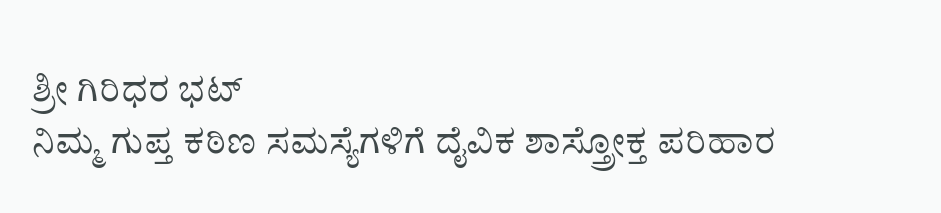ಶ್ರೀ ಗಿರಿಧರ ಭಟ್
ನಿಮ್ಮ ಗುಪ್ತ ಕಠಿಣ ಸಮಸ್ಯೆಗಳಿಗೆ ದೈವಿಕ ಶಾಸ್ತ್ರೋಕ್ತ ಪರಿಹಾರ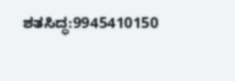ಶತಸಿದ್ಧ:9945410150